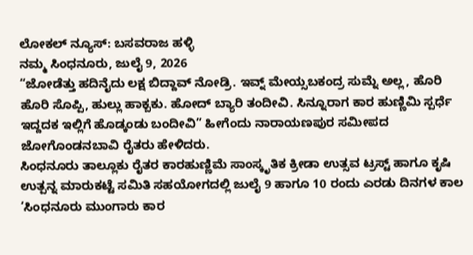ಲೋಕಲ್ ನ್ಯೂಸ್: ಬಸವರಾಜ ಹಳ್ಳಿ
ನಮ್ಮ ಸಿಂಧನೂರು, ಜುಲೈ 9, 2026
“ಜೋಡೆತ್ತು ಹದಿನೈದು ಲಕ್ಷ ಬಿದ್ದಾವ್ ನೋಡ್ರಿ. ಇವ್ನ್ ಮೇಯ್ಸಬಕಂದ್ರ ಸುಮ್ನೆ ಅಲ್ಲ, ಹೊರಿ ಹೊರಿ ಸೊಪ್ಪಿ, ಹುಲ್ಲು ಹಾಕ್ಬಕು. ಹೋದ್ ಬ್ಯಾರಿ ತಂದೀವಿ. ಸಿನ್ನೂರಾಗ ಕಾರ ಹುಣ್ಣಿಮಿ ಸ್ಪರ್ಧೆ ಇದ್ದದಕ ಇಲ್ಲಿಗೆ ಹೊಡ್ಕಂಡು ಬಂದೀವಿ” ಹೀಗೆಂದು ನಾರಾಯಣಪುರ ಸಮೀಪದ ಜೋಗೊಂಡನಬಾವಿ ರೈತರು ಹೇಳಿದರು.
ಸಿಂಧನೂರು ತಾಲ್ಲೂಕು ರೈತರ ಕಾರಹುಣ್ಣಿಮೆ ಸಾಂಸ್ಕೃತಿಕ ಕ್ರೀಡಾ ಉತ್ಸವ ಟ್ರಸ್ಟ್ ಹಾಗೂ ಕೃಷಿ ಉತ್ಪನ್ನ ಮಾರುಕಟ್ಟೆ ಸಮಿತಿ ಸಹಯೋಗದಲ್ಲಿ ಜುಲೈ 9 ಹಾಗೂ 10 ರಂದು ಎರಡು ದಿನಗಳ ಕಾಲ ‘ಸಿಂಧನೂರು ಮುಂಗಾರು ಕಾರ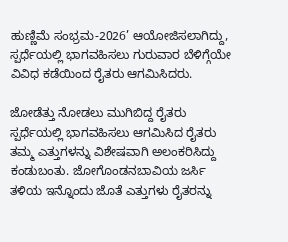ಹುಣ್ಣಿಮೆ ಸಂಭ್ರಮ-2026’ ಆಯೋಜಿಸಲಾಗಿದ್ದು, ಸ್ಪರ್ಧೆಯಲ್ಲಿ ಭಾಗವಹಿಸಲು ಗುರುವಾರ ಬೆಳಿಗ್ಗೆಯೇ ವಿವಿಧ ಕಡೆಯಿಂದ ರೈತರು ಆಗಮಿಸಿದರು.

ಜೋಡೆತ್ತು ನೋಡಲು ಮುಗಿಬಿದ್ದ ರೈತರು
ಸ್ಪರ್ಧೆಯಲ್ಲಿ ಭಾಗವಹಿಸಲು ಆಗಮಿಸಿದ ರೈತರು ತಮ್ಮ ಎತ್ತುಗಳನ್ನು ವಿಶೇಷವಾಗಿ ಅಲಂಕರಿಸಿದ್ದು ಕಂಡುಬಂತು. ಜೋಗೊಂಡನಬಾವಿಯ ಜರ್ಸಿ ತಳಿಯ ಇನ್ನೊಂದು ಜೊತೆ ಎತ್ತುಗಳು ರೈತರನ್ನು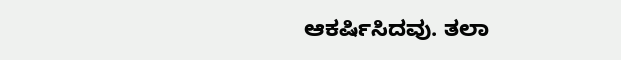ಆಕರ್ಷಿಸಿದವು. ತಲಾ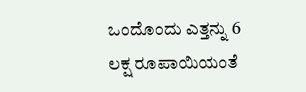ಒಂದೊಂದು ಎತ್ತನ್ನು 6 ಲಕ್ಷ ರೂಪಾಯಿಯಂತೆ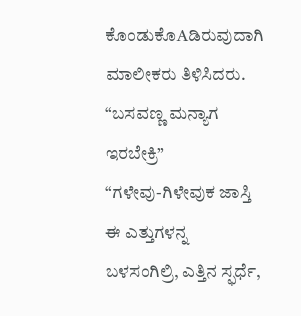ಕೊಂಡುಕೊAಡಿರುವುದಾಗಿ ಮಾಲೀಕರು ತಿಳಿಸಿದರು.
“ಬಸವಣ್ಣ ಮನ್ಯಾಗ ಇರಬೇಕ್ರಿ”
“ಗಳೇವು-ಗಿಳೇವುಕ ಜಾಸ್ತಿ ಈ ಎತ್ತುಗಳನ್ನ ಬಳಸಂಗಿಲ್ರಿ, ಎತ್ತಿನ ಸ್ಫರ್ಧೆ,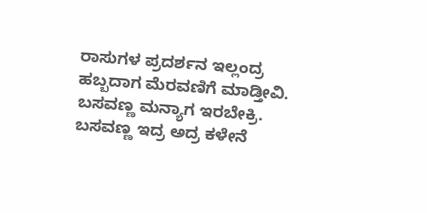ರಾಸುಗಳ ಪ್ರದರ್ಶನ ಇಲ್ಲಂದ್ರ ಹಬ್ಬದಾಗ ಮೆರವಣಿಗೆ ಮಾಡ್ತೀವಿ. ಬಸವಣ್ಣ ಮನ್ಯಾಗ ಇರಬೇಕ್ರಿ. ಬಸವಣ್ಣ ಇದ್ರ ಅದ್ರ ಕಳೇನೆ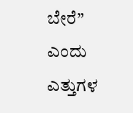ಬೇರೆ” ಎಂದು ಎತ್ತುಗಳ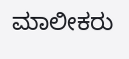ಮಾಲೀಕರು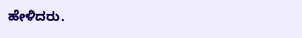ಹೇಳಿದರು.